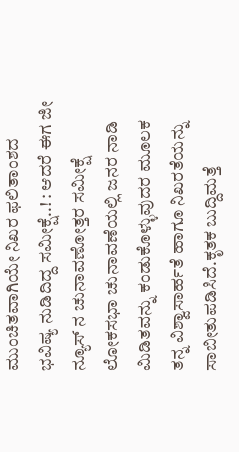ಮುಂಚಿತವಾಗಿಯೇ ನಿಖರ ಫಲಿತಾಂಶದ ಭವಿಷ್ಯ ನುಡಿದಿದ್ದ ಸಮೀಕ್ಷೆ..! : ಆದರೆ ಈಗ ಜೀ ನ್ಯೂಸ್ ನ ಚುನಾವಣೋತ್ತರ ಸಮೀಕ್ಷೆ ಲೋಕಸಭಾ ಚುನಾವಣೆಯಲ್ಲಿ ಜನರ ನಾಡಿ ಮಿಡಿತವನ್ನು ಕಂಡುಕೊಳ್ಳುವುದರ ಮೂಲಕ ತನ್ನ ವಿಶ್ವಾಸಾರ್ಹತೆ ಹಾಗೂ ನಿಖರತೆಯನ್ನು ಸಾಬೀತುಪಡಿಸಿದೆ.ಕೃತಕ ಬುದ್ದಿಮತ್ತೆ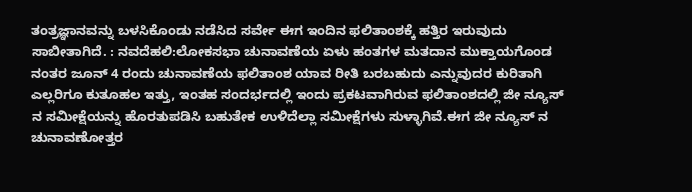ತಂತ್ರಜ್ಞಾನವನ್ನು ಬಳಸಿಕೊಂಡು ನಡೆಸಿದ ಸರ್ವೇ ಈಗ ಇಂದಿನ ಫಲಿತಾಂಶಕ್ಕೆ ಹತ್ತಿರ ಇರುವುದು ಸಾಬೀತಾಗಿದೆ. : ನವದೆಹಲಿ:ಲೋಕಸಭಾ ಚುನಾವಣೆಯ ಏಳು ಹಂತಗಳ ಮತದಾನ ಮುಕ್ತಾಯಗೊಂಡ ನಂತರ ಜೂನ್ 4 ರಂದು ಚುನಾವಣೆಯ ಫಲಿತಾಂಶ ಯಾವ ರೀತಿ ಬರಬಹುದು ಎನ್ನುವುದರ ಕುರಿತಾಗಿ ಎಲ್ಲರಿಗೂ ಕುತೂಹಲ ಇತ್ತು, ಇಂತಹ ಸಂದರ್ಭದಲ್ಲಿ ಇಂದು ಪ್ರಕಟವಾಗಿರುವ ಫಲಿತಾಂಶದಲ್ಲಿ ಜೀ ನ್ಯೂಸ್ ನ ಸಮೀಕ್ಷೆಯನ್ನು ಹೊರತುಪಡಿಸಿ ಬಹುತೇಕ ಉಳಿದೆಲ್ಲಾ ಸಮೀಕ್ಷೆಗಳು ಸುಳ್ಳಾಗಿವೆ.ಈಗ ಜೀ ನ್ಯೂಸ್ ನ ಚುನಾವಣೋತ್ತರ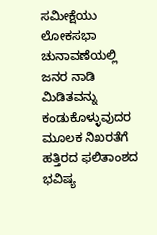ಸಮೀಕ್ಷೆಯು ಲೋಕಸಭಾ ಚುನಾವಣೆಯಲ್ಲಿ ಜನರ ನಾಡಿ ಮಿಡಿತವನ್ನು ಕಂಡುಕೊಳ್ಳುವುದರ ಮೂಲಕ ನಿಖರತೆಗೆ ಹತ್ತಿರದ ಫಲಿತಾಂಶದ ಭವಿಷ್ಯ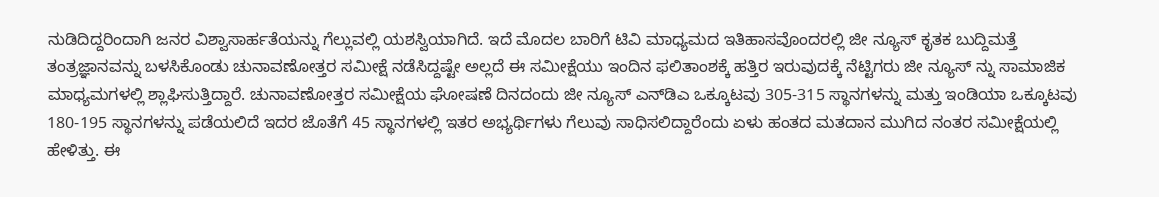ನುಡಿದಿದ್ದರಿಂದಾಗಿ ಜನರ ವಿಶ್ವಾಸಾರ್ಹತೆಯನ್ನು ಗೆಲ್ಲುವಲ್ಲಿ ಯಶಸ್ವಿಯಾಗಿದೆ. ಇದೆ ಮೊದಲ ಬಾರಿಗೆ ಟಿವಿ ಮಾಧ್ಯಮದ ಇತಿಹಾಸವೊಂದರಲ್ಲಿ ಜೀ ನ್ಯೂಸ್ ಕೃತಕ ಬುದ್ದಿಮತ್ತೆ ತಂತ್ರಜ್ಞಾನವನ್ನು ಬಳಸಿಕೊಂಡು ಚುನಾವಣೋತ್ತರ ಸಮೀಕ್ಷೆ ನಡೆಸಿದ್ದಷ್ಟೇ ಅಲ್ಲದೆ ಈ ಸಮೀಕ್ಷೆಯು ಇಂದಿನ ಫಲಿತಾಂಶಕ್ಕೆ ಹತ್ತಿರ ಇರುವುದಕ್ಕೆ ನೆಟ್ಟಿಗರು ಜೀ ನ್ಯೂಸ್ ನ್ನು ಸಾಮಾಜಿಕ ಮಾಧ್ಯಮಗಳಲ್ಲಿ ಶ್ಲಾಘಿಸುತ್ತಿದ್ದಾರೆ. ಚುನಾವಣೋತ್ತರ ಸಮೀಕ್ಷೆಯ ಘೋಷಣೆ ದಿನದಂದು ಜೀ ನ್ಯೂಸ್ ಎನ್‌ಡಿಎ ಒಕ್ಕೂಟವು 305-315 ಸ್ಥಾನಗಳನ್ನು ಮತ್ತು ಇಂಡಿಯಾ ಒಕ್ಕೂಟವು 180-195 ಸ್ಥಾನಗಳನ್ನು ಪಡೆಯಲಿದೆ ಇದರ ಜೊತೆಗೆ 45 ಸ್ಥಾನಗಳಲ್ಲಿ ಇತರ ಅಭ್ಯರ್ಥಿಗಳು ಗೆಲುವು ಸಾಧಿಸಲಿದ್ದಾರೆಂದು ಏಳು ಹಂತದ ಮತದಾನ ಮುಗಿದ ನಂತರ ಸಮೀಕ್ಷೆಯಲ್ಲಿ ಹೇಳಿತ್ತು. ಈ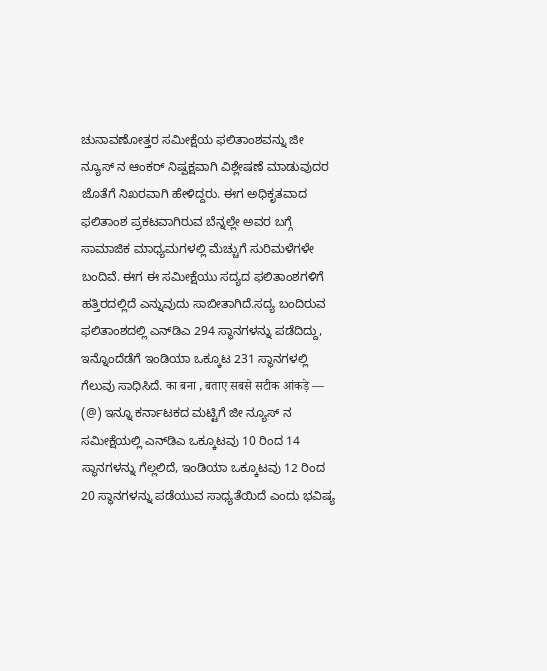ಚುನಾವಣೋತ್ತರ ಸಮೀಕ್ಷೆಯ ಫಲಿತಾಂಶವನ್ನು ಜೀ ನ್ಯೂಸ್ ನ ಆಂಕರ್ ನಿಷ್ಪಕ್ಷವಾಗಿ ವಿಶ್ಲೇಷಣೆ ಮಾಡುವುದರ ಜೊತೆಗೆ ನಿಖರವಾಗಿ ಹೇಳಿದ್ದರು. ಈಗ ಅಧಿಕೃತವಾದ ಫಲಿತಾಂಶ ಪ್ರಕಟವಾಗಿರುವ ಬೆನ್ನಲ್ಲೇ ಅವರ ಬಗ್ಗೆ ಸಾಮಾಜಿಕ ಮಾಧ್ಯಮಗಳಲ್ಲಿ ಮೆಚ್ಚುಗೆ ಸುರಿಮಳೆಗಳೇ ಬಂದಿವೆ. ಈಗ ಈ ಸಮೀಕ್ಷೆಯು ಸದ್ಯದ ಫಲಿತಾಂಶಗಳಿಗೆ ಹತ್ತಿರದಲ್ಲಿದೆ ಎನ್ನುವುದು ಸಾಬೀತಾಗಿದೆ.ಸದ್ಯ ಬಂದಿರುವ ಫಲಿತಾಂಶದಲ್ಲಿ ಎನ್‌ಡಿಎ 294 ಸ್ಥಾನಗಳನ್ನು ಪಡೆದಿದ್ದು, ಇನ್ನೊಂದೆಡೆಗೆ ಇಂಡಿಯಾ ಒಕ್ಕೂಟ 231 ಸ್ಥಾನಗಳಲ್ಲಿ ಗೆಲುವು ಸಾಧಿಸಿದೆ. का बना , बताए सबसे सटीक आंकड़े — (@) ಇನ್ನೂ ಕರ್ನಾಟಕದ ಮಟ್ಟಿಗೆ ಜೀ ನ್ಯೂಸ್ ನ ಸಮೀಕ್ಷೆಯಲ್ಲಿ ಎನ್‌ಡಿಎ ಒಕ್ಕೂಟವು 10 ರಿಂದ 14 ಸ್ಥಾನಗಳನ್ನು ಗೆಲ್ಲಲಿದೆ, ಇಂಡಿಯಾ ಒಕ್ಕೂಟವು 12 ರಿಂದ 20 ಸ್ಥಾನಗಳನ್ನು ಪಡೆಯುವ ಸಾಧ್ಯತೆಯಿದೆ ಎಂದು ಭವಿಷ್ಯ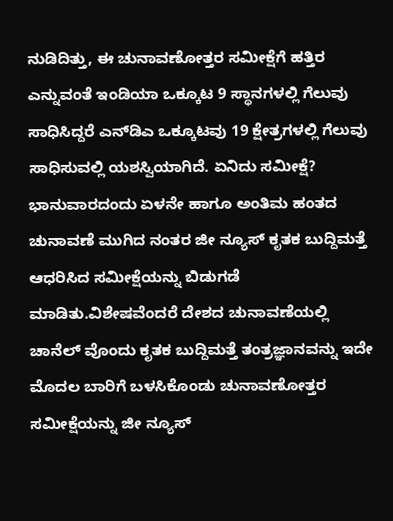ನುಡಿದಿತ್ತು, ಈ ಚುನಾವಣೋತ್ತರ ಸಮೀಕ್ಷೆಗೆ ಹತ್ತಿರ ಎನ್ನುವಂತೆ ಇಂಡಿಯಾ ಒಕ್ಕೂಟ 9 ಸ್ಥಾನಗಳಲ್ಲಿ ಗೆಲುವು ಸಾಧಿಸಿದ್ದರೆ ಎನ್‌ಡಿಎ ಒಕ್ಕೂಟವು 19 ಕ್ಷೇತ್ರಗಳಲ್ಲಿ ಗೆಲುವು ಸಾಧಿಸುವಲ್ಲಿ ಯಶಸ್ವಿಯಾಗಿದೆ. ಏನಿದು ಸಮೀಕ್ಷೆ? ಭಾನುವಾರದಂದು ಏಳನೇ ಹಾಗೂ ಅಂತಿಮ ಹಂತದ ಚುನಾವಣೆ ಮುಗಿದ ನಂತರ ಜೀ ನ್ಯೂಸ್ ಕೃತಕ ಬುದ್ದಿಮತ್ತೆ ಆಧರಿಸಿದ ಸಮೀಕ್ಷೆಯನ್ನು ಬಿಡುಗಡೆ ಮಾಡಿತು.ವಿಶೇಷವೆಂದರೆ ದೇಶದ ಚುನಾವಣೆಯಲ್ಲಿ ಚಾನೆಲ್ ವೊಂದು ಕೃತಕ ಬುದ್ದಿಮತ್ತೆ ತಂತ್ರಜ್ಞಾನವನ್ನು ಇದೇ ಮೊದಲ ಬಾರಿಗೆ ಬಳಸಿಕೊಂಡು ಚುನಾವಣೋತ್ತರ ಸಮೀಕ್ಷೆಯನ್ನು ಜೀ ನ್ಯೂಸ್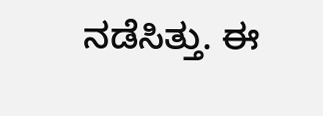ನಡೆಸಿತ್ತು. ಈ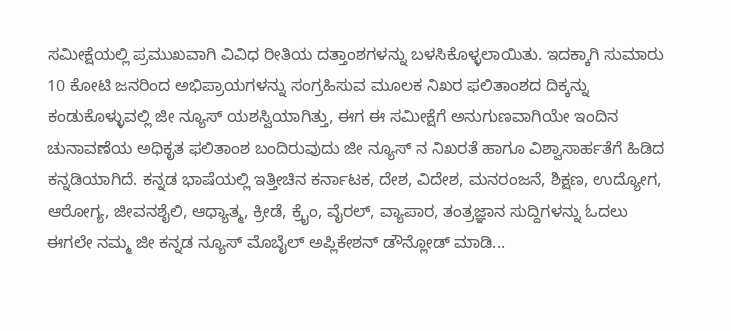ಸಮೀಕ್ಷೆಯಲ್ಲಿ ಪ್ರಮುಖವಾಗಿ ವಿವಿಧ ರೀತಿಯ ದತ್ತಾಂಶಗಳನ್ನು ಬಳಸಿಕೊಳ್ಳಲಾಯಿತು. ಇದಕ್ಕಾಗಿ ಸುಮಾರು 10 ಕೋಟಿ ಜನರಿಂದ ಅಭಿಪ್ರಾಯಗಳನ್ನು ಸಂಗ್ರಹಿಸುವ ಮೂಲಕ ನಿಖರ ಫಲಿತಾಂಶದ ದಿಕ್ಕನ್ನು ಕಂಡುಕೊಳ್ಳುವಲ್ಲಿ ಜೀ ನ್ಯೂಸ್ ಯಶಸ್ವಿಯಾಗಿತ್ತು, ಈಗ ಈ ಸಮೀಕ್ಷೆಗೆ ಅನುಗುಣವಾಗಿಯೇ ಇಂದಿನ ಚುನಾವಣೆಯ ಅಧಿಕೃತ ಫಲಿತಾಂಶ ಬಂದಿರುವುದು ಜೀ ನ್ಯೂಸ್ ನ ನಿಖರತೆ ಹಾಗೂ ವಿಶ್ವಾಸಾರ್ಹತೆಗೆ ಹಿಡಿದ ಕನ್ನಡಿಯಾಗಿದೆ. ಕನ್ನಡ ಭಾಷೆಯಲ್ಲಿ ಇತ್ತೀಚಿನ ಕರ್ನಾಟಕ, ದೇಶ, ವಿದೇಶ, ಮನರಂಜನೆ, ಶಿಕ್ಷಣ, ಉದ್ಯೋಗ, ಆರೋಗ್ಯ, ಜೀವನಶೈಲಿ, ಆಧ್ಯಾತ್ಮ, ಕ್ರೀಡೆ, ಕ್ರೈಂ, ವೈರಲ್, ವ್ಯಾಪಾರ, ತಂತ್ರಜ್ಞಾನ ಸುದ್ದಿಗಳನ್ನು ಓದಲು ಈಗಲೇ ನಮ್ಮ ಜೀ ಕನ್ನಡ ನ್ಯೂಸ್ ಮೊಬೈಲ್ ಅಪ್ಲಿಕೇಶನ್ ಡೌನ್ಲೋಡ್ ಮಾಡಿ...